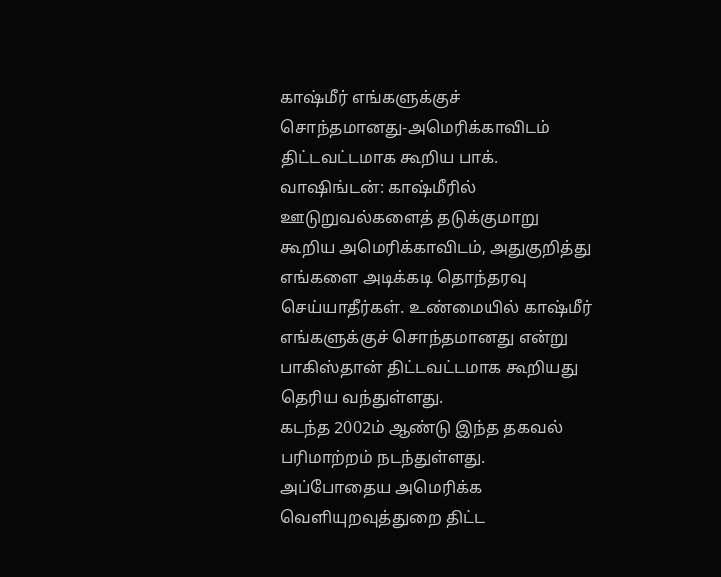காஷ்மீர் எங்களுக்குச் சொந்தமானது-அமெரிக்காவிடம் திட்டவட்டமாக கூறிய பாக்.
வாஷிங்டன்: காஷ்மீரில் ஊடுறுவல்களைத் தடுக்குமாறு கூறிய அமெரிக்காவிடம், அதுகுறித்து எங்களை அடிக்கடி தொந்தரவு செய்யாதீர்கள். உண்மையில் காஷ்மீர் எங்களுக்குச் சொந்தமானது என்று பாகிஸ்தான் திட்டவட்டமாக கூறியது தெரிய வந்துள்ளது.
கடந்த 2002ம் ஆண்டு இந்த தகவல் பரிமாற்றம் நடந்துள்ளது. அப்போதைய அமெரிக்க வெளியுறவுத்துறை திட்ட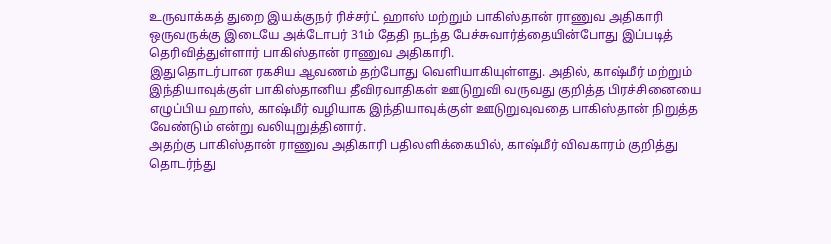உருவாக்கத் துறை இயக்குநர் ரிச்சர்ட் ஹாஸ் மற்றும் பாகிஸ்தான் ராணுவ அதிகாரி ஒருவருக்கு இடையே அக்டோபர் 31ம் தேதி நடந்த பேச்சுவார்த்தையின்போது இப்படித் தெரிவித்துள்ளார் பாகிஸ்தான் ராணுவ அதிகாரி.
இதுதொடர்பான ரகசிய ஆவணம் தற்போது வெளியாகியுள்ளது. அதில், காஷ்மீர் மற்றும் இந்தியாவுக்குள் பாகிஸ்தானிய தீவிரவாதிகள் ஊடுறுவி வருவது குறித்த பிரச்சினையை எழுப்பிய ஹாஸ், காஷ்மீர் வழியாக இந்தியாவுக்குள் ஊடுறுவுவதை பாகிஸ்தான் நிறுத்த வேண்டும் என்று வலியுறுத்தினார்.
அதற்கு பாகிஸ்தான் ராணுவ அதிகாரி பதிலளிக்கையில், காஷ்மீர் விவகாரம் குறித்து தொடர்ந்து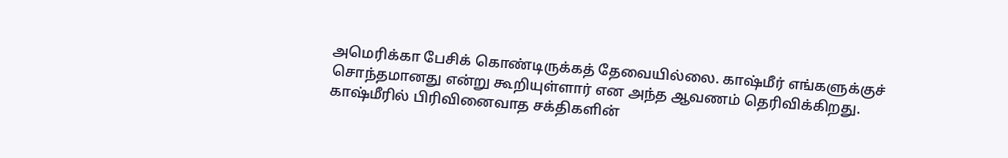அமெரிக்கா பேசிக் கொண்டிருக்கத் தேவையில்லை. காஷ்மீர் எங்களுக்குச் சொந்தமானது என்று கூறியுள்ளார் என அந்த ஆவணம் தெரிவிக்கிறது.
காஷ்மீரில் பிரிவினைவாத சக்திகளின்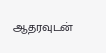ஆதரவுடன்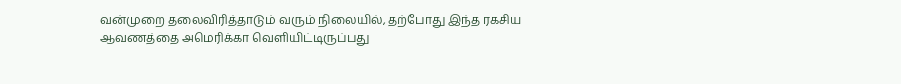வன்முறை தலைவிரித்தாடும் வரும் நிலையில், தற்போது இந்த ரகசிய ஆவணத்தை அமெரிக்கா வெளியிட்டிருப்பது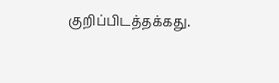குறிப்பிடத்தக்கது.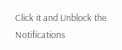Click it and Unblock the Notifications